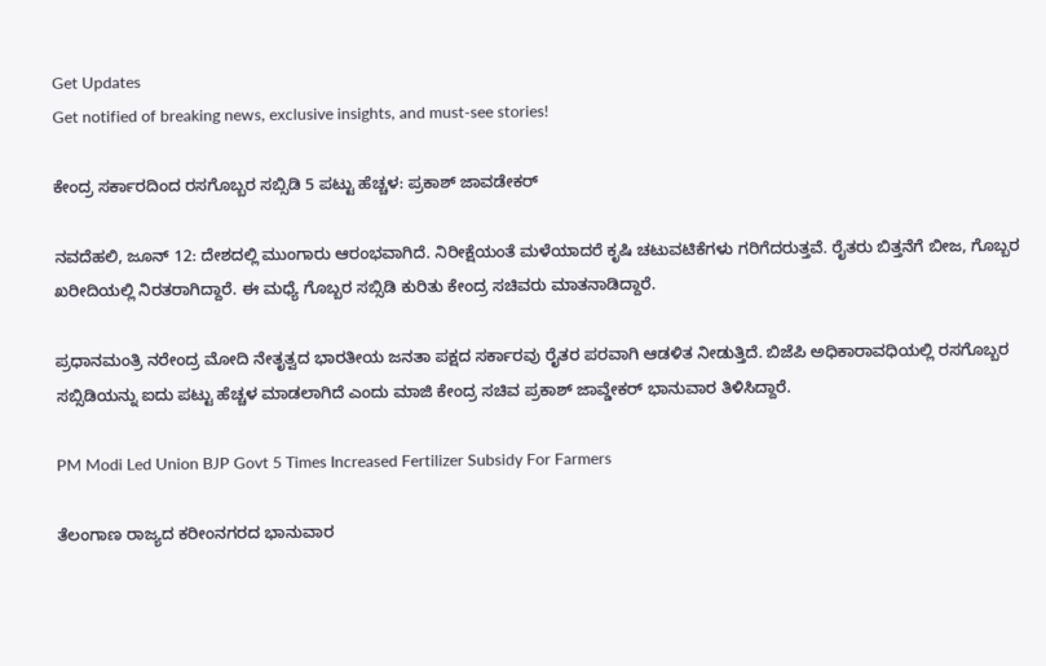Get Updates
Get notified of breaking news, exclusive insights, and must-see stories!

ಕೇಂದ್ರ ಸರ್ಕಾರದಿಂದ ರಸಗೊಬ್ಬರ ಸಬ್ಸಿಡಿ 5 ಪಟ್ಟು ಹೆಚ್ಚಳ: ಪ್ರಕಾಶ್ ಜಾವಡೇಕರ್

ನವದೆಹಲಿ, ಜೂನ್ 12: ದೇಶದಲ್ಲಿ ಮುಂಗಾರು ಆರಂಭವಾಗಿದೆ. ನಿರೀಕ್ಷೆಯಂತೆ ಮಳೆಯಾದರೆ ಕೃಷಿ ಚಟುವಟಿಕೆಗಳು ಗರಿಗೆದರುತ್ತವೆ. ರೈತರು ಬಿತ್ತನೆಗೆ ಬೀಜ, ಗೊಬ್ಬರ ಖರೀದಿಯಲ್ಲಿ ನಿರತರಾಗಿದ್ದಾರೆ. ಈ ಮಧ್ಯೆ ಗೊಬ್ಬರ ಸಬ್ಸಿಡಿ ಕುರಿತು ಕೇಂದ್ರ ಸಚಿವರು ಮಾತನಾಡಿದ್ದಾರೆ.

ಪ್ರಧಾನಮಂತ್ರಿ ನರೇಂದ್ರ ಮೋದಿ ನೇತೃತ್ವದ ಭಾರತೀಯ ಜನತಾ ಪಕ್ಷದ ಸರ್ಕಾರವು ರೈತರ ಪರವಾಗಿ ಆಡಳಿತ ನೀಡುತ್ತಿದೆ. ಬಿಜೆಪಿ ಅಧಿಕಾರಾವಧಿಯಲ್ಲಿ ರಸಗೊಬ್ಬರ ಸಬ್ಸಿಡಿಯನ್ನು ಐದು ಪಟ್ಟು ಹೆಚ್ಚಳ ಮಾಡಲಾಗಿದೆ ಎಂದು ಮಾಜಿ ಕೇಂದ್ರ ಸಚಿವ ಪ್ರಕಾಶ್ ಜಾವ್ಡೇಕರ್ ಭಾನುವಾರ ತಿಳಿಸಿದ್ದಾರೆ.

PM Modi Led Union BJP Govt 5 Times Increased Fertilizer Subsidy For Farmers

ತೆಲಂಗಾಣ ರಾಜ್ಯದ ಕರೀಂನಗರದ ಭಾನುವಾರ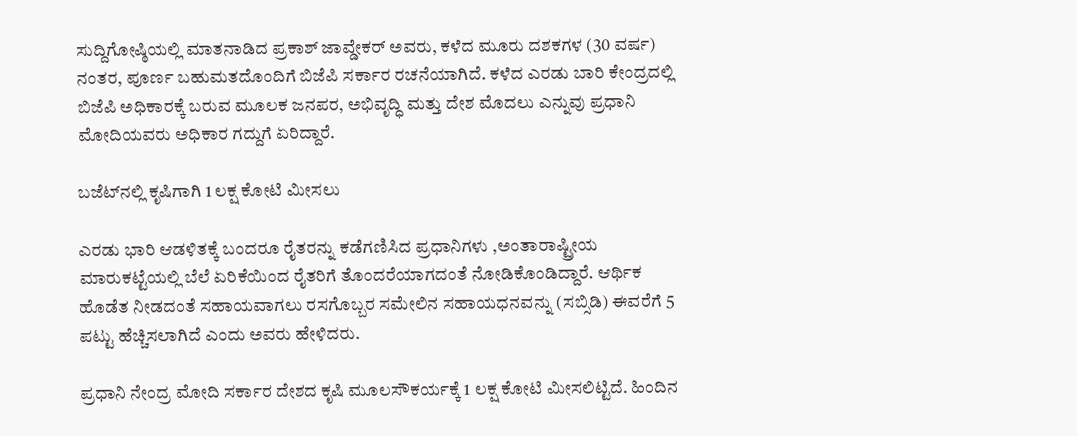ಸುದ್ದಿಗೋಷ್ಠಿಯಲ್ಲಿ ಮಾತನಾಡಿದ ಪ್ರಕಾಶ್ ಜಾವ್ಡೇಕರ್ ಅವರು, ಕಳೆದ ಮೂರು ದಶಕಗಳ (30 ವರ್ಷ) ನಂತರ, ಪೂರ್ಣ ಬಹುಮತದೊಂದಿಗೆ ಬಿಜೆಪಿ ಸರ್ಕಾರ ರಚನೆಯಾಗಿದೆ. ಕಳೆದ ಎರಡು ಬಾರಿ ಕೇಂದ್ರದಲ್ಲಿ ಬಿಜೆಪಿ ಅಧಿಕಾರಕ್ಕೆ ಬರುವ ಮೂಲಕ ಜನಪರ, ಅಭಿವೃದ್ಧಿ ಮತ್ತು ದೇಶ ಮೊದಲು ಎನ್ನುವು ಪ್ರಧಾನಿ ಮೋದಿಯವರು ಅಧಿಕಾರ ಗದ್ದುಗೆ ಏರಿದ್ದಾರೆ.

ಬಜೆಟ್‌ನಲ್ಲಿ ಕೃಷಿಗಾಗಿ 1 ಲಕ್ಷ ಕೋಟಿ ಮೀಸಲು

ಎರಡು ಭಾರಿ ಆಡಳಿತಕ್ಕೆ ಬಂದರೂ ರೈತರನ್ನು ಕಡೆಗಣಿಸಿದ ಪ್ರಧಾನಿಗಳು ,ಅಂತಾರಾಷ್ಟ್ರೀಯ ಮಾರುಕಟ್ಟೆಯಲ್ಲಿ ಬೆಲೆ ಏರಿಕೆಯಿಂದ ರೈತರಿಗೆ ತೊಂದರೆಯಾಗದಂತೆ ನೋಡಿಕೊಂಡಿದ್ದಾರೆ. ಆರ್ಥಿಕ ಹೊಡೆತ ನೀಡದಂತೆ ಸಹಾಯವಾಗಲು ರಸಗೊಬ್ಬರ ಸಮೇಲಿನ ಸಹಾಯಧನವನ್ನು (ಸಬ್ಸಿಡಿ) ಈವರೆಗೆ 5 ಪಟ್ಟು ಹೆಚ್ಚಿಸಲಾಗಿದೆ ಎಂದು ಅವರು ಹೇಳಿದರು.

ಪ್ರಧಾನಿ ನೇಂದ್ರ ಮೋದಿ ಸರ್ಕಾರ ದೇಶದ ಕೃಷಿ ಮೂಲಸೌಕರ್ಯಕ್ಕೆ 1 ಲಕ್ಷ ಕೋಟಿ ಮೀಸಲಿಟ್ಟಿದೆ. ಹಿಂದಿನ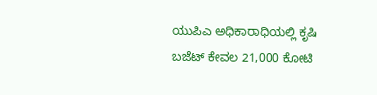ಯುಪಿಎ ಅಧಿಕಾರಾಧಿಯಲ್ಲಿ ಕೃಷಿ ಬಜೆಟ್ ಕೇವಲ 21,000 ಕೋಟಿ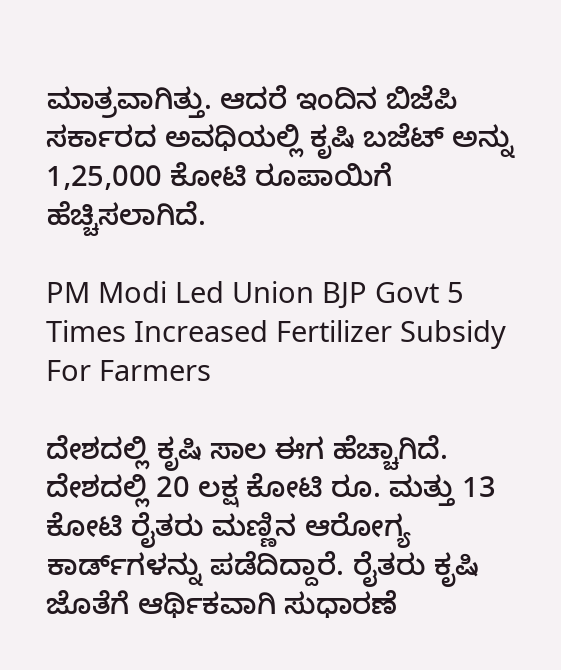ಮಾತ್ರವಾಗಿತ್ತು. ಆದರೆ ಇಂದಿನ ಬಿಜೆಪಿ ಸರ್ಕಾರದ ಅವಧಿಯಲ್ಲಿ ಕೃಷಿ ಬಜೆಟ್ ಅನ್ನು 1,25,000 ಕೋಟಿ ರೂಪಾಯಿಗೆ ಹೆಚ್ಚಿಸಲಾಗಿದೆ.

PM Modi Led Union BJP Govt 5 Times Increased Fertilizer Subsidy For Farmers

ದೇಶದಲ್ಲಿ ಕೃಷಿ ಸಾಲ ಈಗ ಹೆಚ್ಚಾಗಿದೆ. ದೇಶದಲ್ಲಿ 20 ಲಕ್ಷ ಕೋಟಿ ರೂ. ಮತ್ತು 13 ಕೋಟಿ ರೈತರು ಮಣ್ಣಿನ ಆರೋಗ್ಯ ಕಾರ್ಡ್‌ಗಳನ್ನು ಪಡೆದಿದ್ದಾರೆ. ರೈತರು ಕೃಷಿ ಜೊತೆಗೆ ಆರ್ಥಿಕವಾಗಿ ಸುಧಾರಣೆ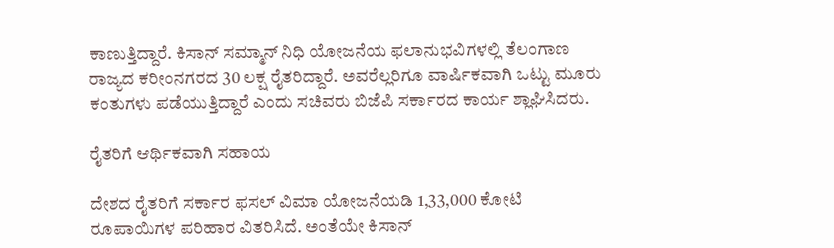ಕಾಣುತ್ತಿದ್ದಾರೆ. ಕಿಸಾನ್ ಸಮ್ಮಾನ್ ನಿಧಿ ಯೋಜನೆಯ ಫಲಾನುಭವಿಗಳಲ್ಲಿ ತೆಲಂಗಾಣ ರಾಜ್ಯದ ಕರೀಂನಗರದ 30 ಲಕ್ಷ ರೈತರಿದ್ದಾರೆ. ಅವರೆಲ್ಲರಿಗೂ ವಾರ್ಷಿಕವಾಗಿ ಒಟ್ಟು ಮೂರು ಕಂತುಗಳು ಪಡೆಯುತ್ತಿದ್ದಾರೆ ಎಂದು ಸಚಿವರು ಬಿಜೆಪಿ ಸರ್ಕಾರದ ಕಾರ್ಯ ಶ್ಲಾಘಿಸಿದರು.

ರೈತರಿಗೆ ಆರ್ಥಿಕವಾಗಿ ಸಹಾಯ

ದೇಶದ ರೈತರಿಗೆ ಸರ್ಕಾರ ಫಸಲ್ ವಿಮಾ ಯೋಜನೆಯಡಿ 1,33,000 ಕೋಟಿ ರೂಪಾಯಿಗಳ ಪರಿಹಾರ ವಿತರಿಸಿದೆ. ಅಂತೆಯೇ ಕಿಸಾನ್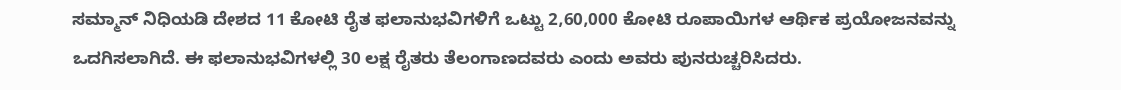ಸಮ್ಮಾನ್ ನಿಧಿಯಡಿ ದೇಶದ 11 ಕೋಟಿ ರೈತ ಫಲಾನುಭವಿಗಳಿಗೆ ಒಟ್ಟು 2,60,000 ಕೋಟಿ ರೂಪಾಯಿಗಳ ಆರ್ಥಿಕ ಪ್ರಯೋಜನವನ್ನು ಒದಗಿಸಲಾಗಿದೆ. ಈ ಫಲಾನುಭವಿಗಳಲ್ಲಿ 30 ಲಕ್ಷ ರೈತರು ತೆಲಂಗಾಣದವರು ಎಂದು ಅವರು ಪುನರುಚ್ಚರಿಸಿದರು.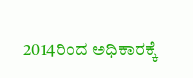2014ರಿಂದ ಅಧಿಕಾರಕ್ಕೆ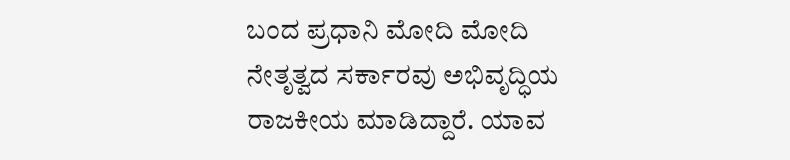ಬಂದ ಪ್ರಧಾನಿ ಮೋದಿ ಮೋದಿ ನೇತೃತ್ವದ ಸರ್ಕಾರವು ಅಭಿವೃದ್ಧಿಯ ರಾಜಕೀಯ ಮಾಡಿದ್ದಾರೆ. ಯಾವ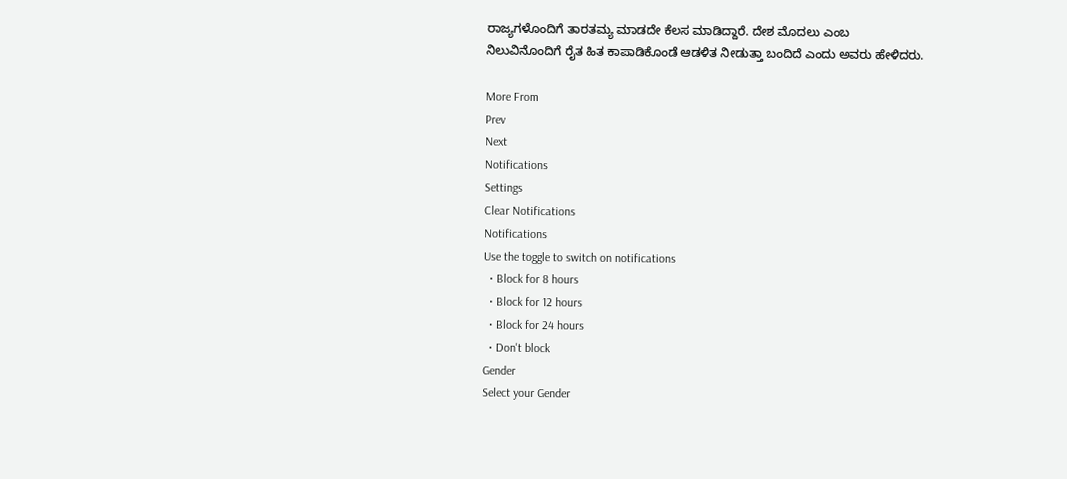ರಾಜ್ಯಗಳೊಂದಿಗೆ ತಾರತಮ್ಯ ಮಾಡದೇ ಕೆಲಸ ಮಾಡಿದ್ದಾರೆ. ದೇಶ ಮೊದಲು ಎಂಬ ನಿಲುವಿನೊಂದಿಗೆ ರೈತ ಹಿತ ಕಾಪಾಡಿಕೊಂಡೆ ಆಡಳಿತ ನೀಡುತ್ತಾ ಬಂದಿದೆ ಎಂದು ಅವರು ಹೇಳಿದರು.

More From
Prev
Next
Notifications
Settings
Clear Notifications
Notifications
Use the toggle to switch on notifications
  • Block for 8 hours
  • Block for 12 hours
  • Block for 24 hours
  • Don't block
Gender
Select your Gender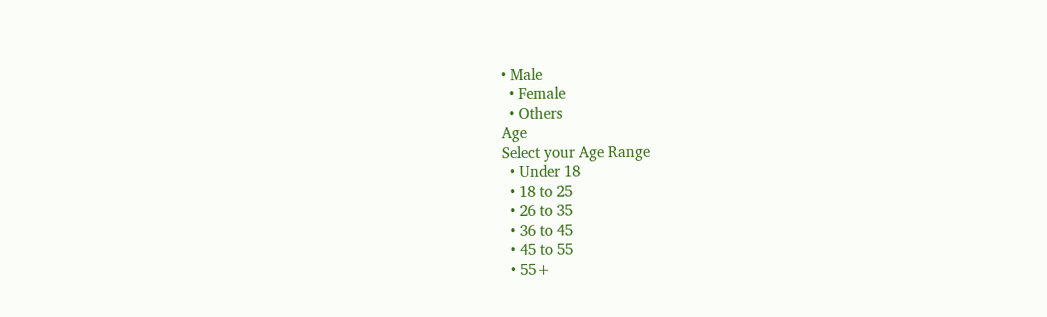• Male
  • Female
  • Others
Age
Select your Age Range
  • Under 18
  • 18 to 25
  • 26 to 35
  • 36 to 45
  • 45 to 55
  • 55+